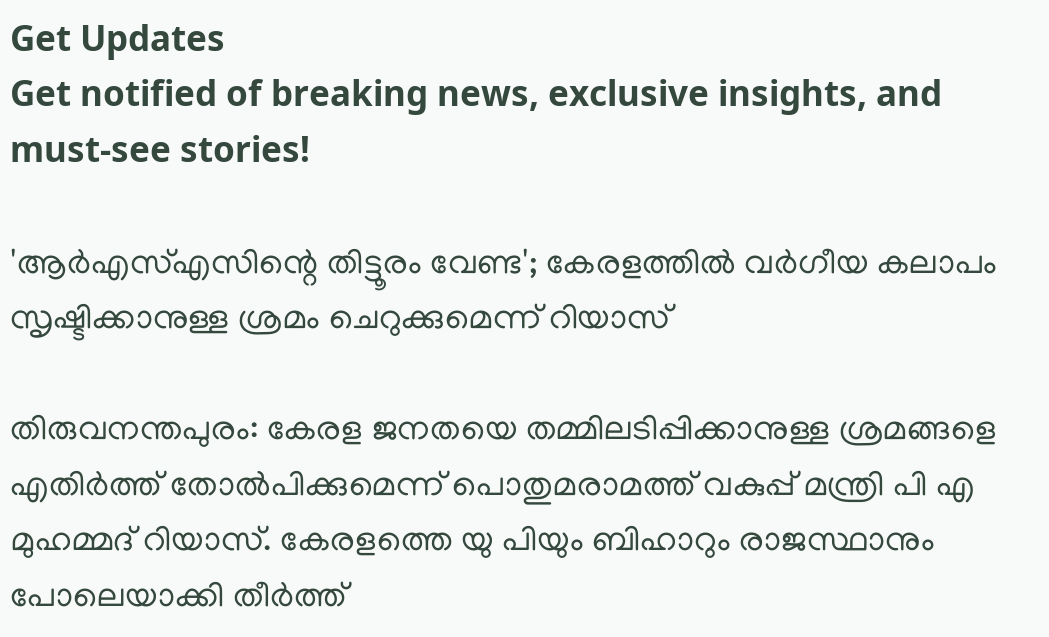Get Updates
Get notified of breaking news, exclusive insights, and must-see stories!

'ആര്‍എസ്എസിന്റെ തിട്ടൂരം വേണ്ട'; കേരളത്തില്‍ വര്‍ഗീയ കലാപം സൃഷ്ടിക്കാനുള്ള ശ്രമം ചെറുക്കുമെന്ന് റിയാസ്

തിരുവനന്തപുരം: കേരള ജനതയെ തമ്മിലടിപ്പിക്കാനുള്ള ശ്രമങ്ങളെ എതിര്‍ത്ത് തോല്‍പിക്കുമെന്ന് പൊതുമരാമത്ത് വകുപ്പ് മന്ത്രി പി എ മുഹമ്മദ് റിയാസ്. കേരളത്തെ യു പിയും ബിഹാറും രാജസ്ഥാനും പോലെയാക്കി തീര്‍ത്ത്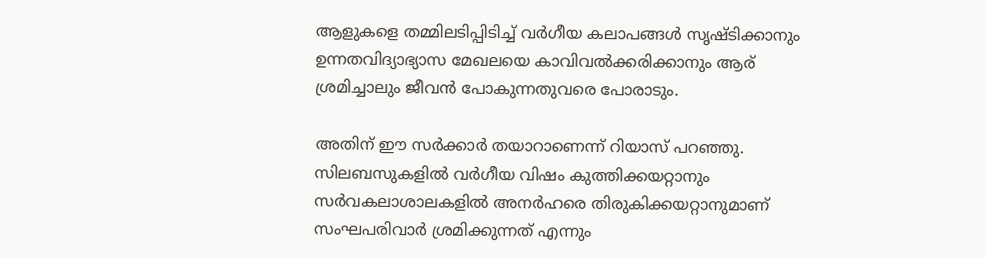ആളുകളെ തമ്മിലടിപ്പിടിച്ച് വര്‍ഗീയ കലാപങ്ങള്‍ സൃഷ്ടിക്കാനും ഉന്നതവിദ്യാഭ്യാസ മേഖലയെ കാവിവല്‍ക്കരിക്കാനും ആര് ശ്രമിച്ചാലും ജീവന്‍ പോകുന്നതുവരെ പോരാടും.

അതിന് ഈ സര്‍ക്കാര്‍ തയാറാണെന്ന് റിയാസ് പറഞ്ഞു. സിലബസുകളില്‍ വര്‍ഗീയ വിഷം കുത്തിക്കയറ്റാനും സര്‍വകലാശാലകളില്‍ അനര്‍ഹരെ തിരുകിക്കയറ്റാനുമാണ് സംഘപരിവാര്‍ ശ്രമിക്കുന്നത് എന്നും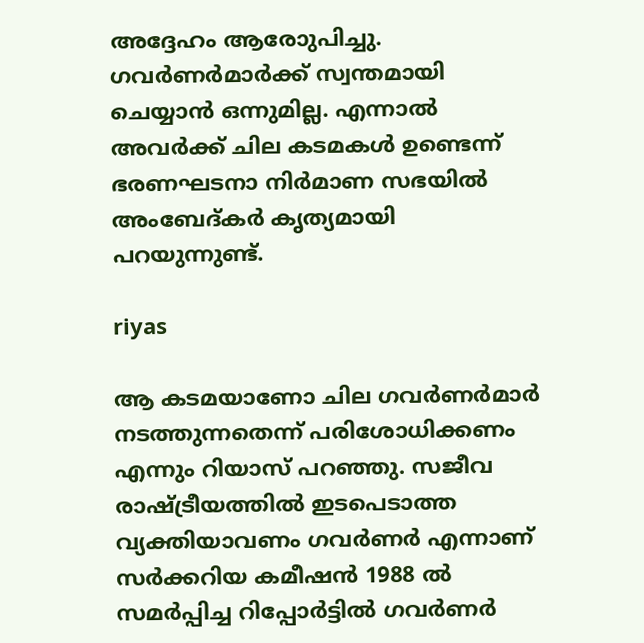അദ്ദേഹം ആരോുപിച്ചു. ഗവര്‍ണര്‍മാര്‍ക്ക് സ്വന്തമായി ചെയ്യാന്‍ ഒന്നുമില്ല. എന്നാല്‍ അവര്‍ക്ക് ചില കടമകള്‍ ഉണ്ടെന്ന് ഭരണഘടനാ നിര്‍മാണ സഭയില്‍ അംബേദ്കര്‍ കൃത്യമായി പറയുന്നുണ്ട്.

riyas

ആ കടമയാണോ ചില ഗവര്‍ണര്‍മാര്‍ നടത്തുന്നതെന്ന് പരിശോധിക്കണം എന്നും റിയാസ് പറഞ്ഞു. സജീവ രാഷ്ട്രീയത്തില്‍ ഇടപെടാത്ത വ്യക്തിയാവണം ഗവര്‍ണര്‍ എന്നാണ് സര്‍ക്കറിയ കമീഷന്‍ 1988 ല്‍ സമര്‍പ്പിച്ച റിപ്പോര്‍ട്ടില്‍ ഗവര്‍ണര്‍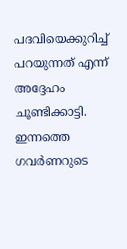പദവിയെക്കുറിച്ച് പറയുന്നത് എന്ന് അദ്ദേഹം ചൂണ്ടിക്കാട്ടി. ഇന്നത്തെ ഗവര്‍ണറുടെ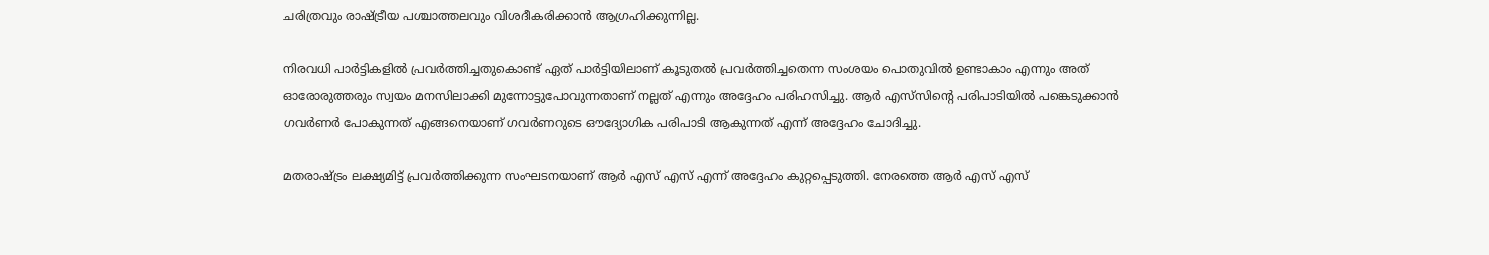ചരിത്രവും രാഷ്ട്രീയ പശ്ചാത്തലവും വിശദീകരിക്കാന്‍ ആഗ്രഹിക്കുന്നില്ല.

നിരവധി പാര്‍ട്ടികളില്‍ പ്രവര്‍ത്തിച്ചതുകൊണ്ട് ഏത് പാര്‍ട്ടിയിലാണ് കൂടുതല്‍ പ്രവര്‍ത്തിച്ചതെന്ന സംശയം പൊതുവില്‍ ഉണ്ടാകാം എന്നും അത് ഓരോരുത്തരും സ്വയം മനസിലാക്കി മുന്നോട്ടുപോവുന്നതാണ് നല്ലത് എന്നും അദ്ദേഹം പരിഹസിച്ചു. ആര്‍ എസ്‌സിന്റെ പരിപാടിയില്‍ പങ്കെടുക്കാന്‍ ഗവര്‍ണര്‍ പോകുന്നത് എങ്ങനെയാണ് ഗവര്‍ണറുടെ ഔദ്യോഗിക പരിപാടി ആകുന്നത് എന്ന് അദ്ദേഹം ചോദിച്ചു.

മതരാഷ്ട്രം ലക്ഷ്യമിട്ട് പ്രവര്‍ത്തിക്കുന്ന സംഘടനയാണ് ആര്‍ എസ് എസ് എന്ന് അദ്ദേഹം കുറ്റപ്പെടുത്തി. നേരത്തെ ആര്‍ എസ് എസ്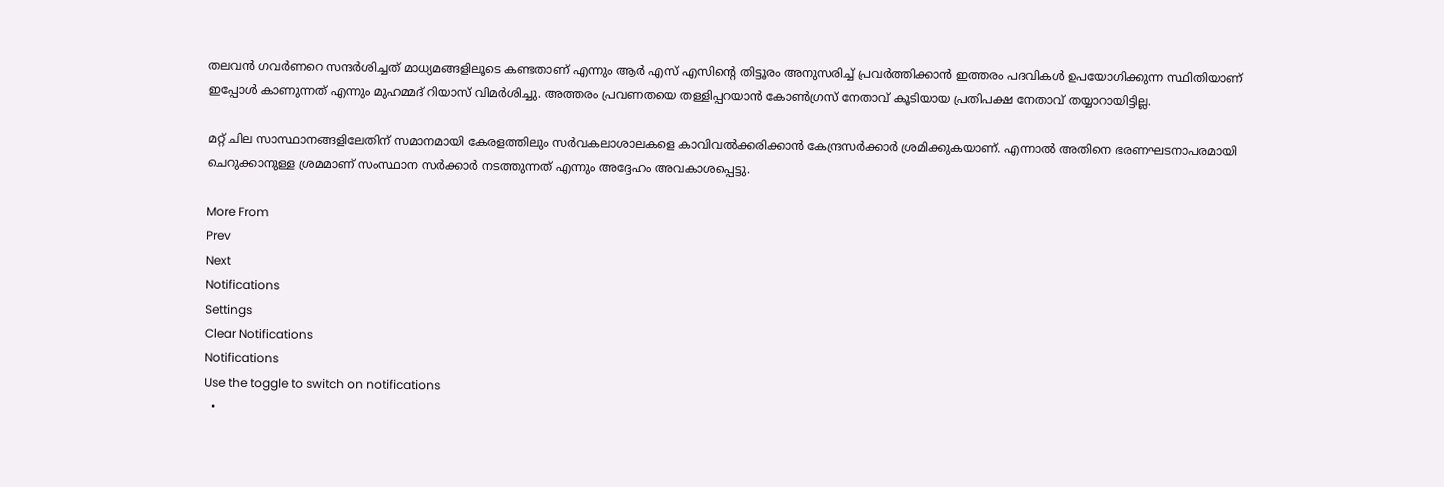തലവന്‍ ഗവര്‍ണറെ സന്ദര്‍ശിച്ചത് മാധ്യമങ്ങളിലൂടെ കണ്ടതാണ് എന്നും ആര്‍ എസ് എസിന്റെ തിട്ടൂരം അനുസരിച്ച് പ്രവര്‍ത്തിക്കാന്‍ ഇത്തരം പദവികള്‍ ഉപയോഗിക്കുന്ന സ്ഥിതിയാണ് ഇപ്പോള്‍ കാണുന്നത് എന്നും മുഹമ്മദ് റിയാസ് വിമര്‍ശിച്ചു. അത്തരം പ്രവണതയെ തള്ളിപ്പറയാന്‍ കോണ്‍ഗ്രസ് നേതാവ് കൂടിയായ പ്രതിപക്ഷ നേതാവ് തയ്യാറായിട്ടില്ല.

മറ്റ് ചില സാസ്ഥാനങ്ങളിലേതിന് സമാനമായി കേരളത്തിലും സര്‍വകലാശാലകളെ കാവിവല്‍ക്കരിക്കാന്‍ കേന്ദ്രസര്‍ക്കാര്‍ ശ്രമിക്കുകയാണ്. എന്നാല്‍ അതിനെ ഭരണഘടനാപരമായി ചെറുക്കാനുള്ള ശ്രമമാണ് സംസ്ഥാന സര്‍ക്കാര്‍ നടത്തുന്നത് എന്നും അദ്ദേഹം അവകാശപ്പെട്ടു.

More From
Prev
Next
Notifications
Settings
Clear Notifications
Notifications
Use the toggle to switch on notifications
  •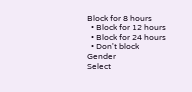Block for 8 hours
  • Block for 12 hours
  • Block for 24 hours
  • Don't block
Gender
Select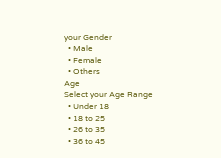your Gender
  • Male
  • Female
  • Others
Age
Select your Age Range
  • Under 18
  • 18 to 25
  • 26 to 35
  • 36 to 45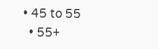• 45 to 55
  • 55+